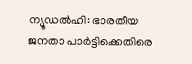ന്യൂഡൽഹി: ഭാരതീയ ജനതാ പാർട്ടിക്കെതിരെ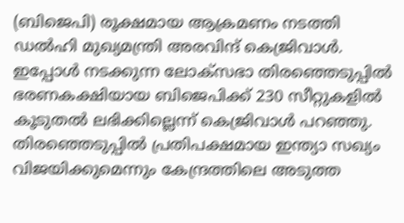(ബിജെപി) രൂക്ഷമായ ആക്രമണം നടത്തി ഡൽഹി മുഖ്യമന്ത്രി അരവിന്ദ് കെജ്രിവാൾ. ഇപ്പോൾ നടക്കുന്ന ലോക്സഭാ തിരഞ്ഞെടുപ്പിൽ ഭരണകക്ഷിയായ ബിജെപിക്ക് 230 സീറ്റുകളിൽ കൂടുതൽ ലഭിക്കില്ലെന്ന് കെജ്രിവാൾ പറഞ്ഞു. തിരഞ്ഞെടുപ്പിൽ പ്രതിപക്ഷമായ ഇന്ത്യാ സഖ്യം വിജയിക്കുമെന്നും കേന്ദ്രത്തിലെ അടുത്ത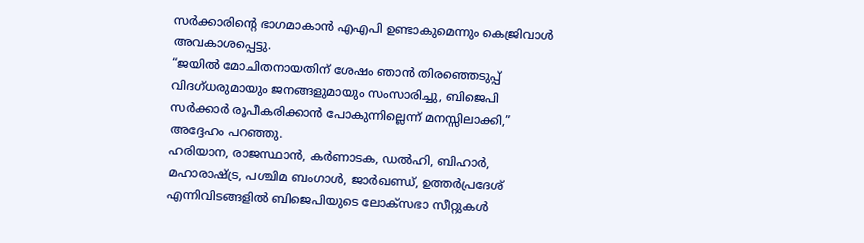സർക്കാരിൻ്റെ ഭാഗമാകാൻ എഎപി ഉണ്ടാകുമെന്നും കെജ്രിവാൾ അവകാശപ്പെട്ടു.
“ജയിൽ മോചിതനായതിന് ശേഷം ഞാൻ തിരഞ്ഞെടുപ്പ് വിദഗ്ധരുമായും ജനങ്ങളുമായും സംസാരിച്ചു, ബിജെപി സർക്കാർ രൂപീകരിക്കാൻ പോകുന്നില്ലെന്ന് മനസ്സിലാക്കി,” അദ്ദേഹം പറഞ്ഞു.
ഹരിയാന, രാജസ്ഥാൻ, കർണാടക, ഡൽഹി, ബിഹാർ, മഹാരാഷ്ട്ര, പശ്ചിമ ബംഗാൾ, ജാർഖണ്ഡ്, ഉത്തർപ്രദേശ് എന്നിവിടങ്ങളിൽ ബിജെപിയുടെ ലോക്സഭാ സീറ്റുകൾ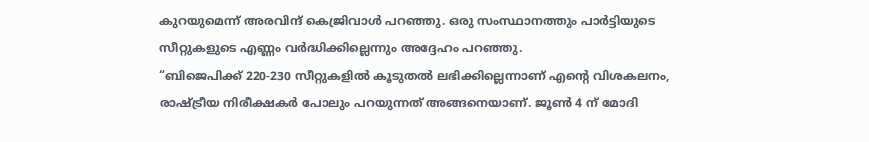കുറയുമെന്ന് അരവിന്ദ് കെജ്രിവാൾ പറഞ്ഞു. ഒരു സംസ്ഥാനത്തും പാർട്ടിയുടെ സീറ്റുകളുടെ എണ്ണം വർദ്ധിക്കില്ലെന്നും അദ്ദേഹം പറഞ്ഞു.
“ബിജെപിക്ക് 220-230 സീറ്റുകളിൽ കൂടുതൽ ലഭിക്കില്ലെന്നാണ് എൻ്റെ വിശകലനം, രാഷ്ട്രീയ നിരീക്ഷകർ പോലും പറയുന്നത് അങ്ങനെയാണ്. ജൂൺ 4 ന് മോദി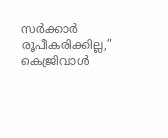സർക്കാർ രൂപീകരിക്കില്ല,” കെജ്രിവാൾ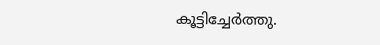കൂട്ടിച്ചേർത്തു.